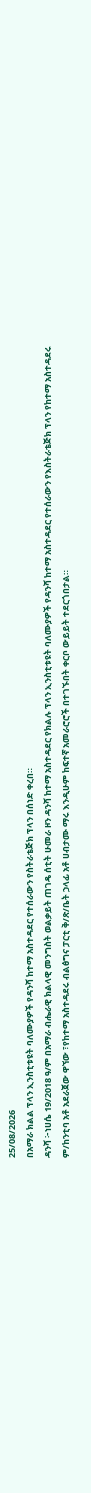25/08/2026
በአማራ ክልል ፕላን ኢንስቲቱዩት ባለሙያዎች የዳንሻ ከተማ አስተዳደር የተሰራውን የስትራቴጅክ ፕላን በሰነድ ቀረበ።
ዳንሻ ፦ነሀሴ 19/2018 ዓ/ም በአማራ ብሔራዊ ክልላዊ መንግስት ወልቃይት ጠገዴ ሰቲት ሁመራ ዞን ዳንሻ ከተማ አስተዳደር የክልሉ ፕላን ኢንስቲቱዩት ባለሙያዎች የዳንሻ ከተማ አስተዳደር የተሰራውን የእስትራቴጅክ ፕላን የከተማ አስተዳደሩ ም/ከንቲባ አቶ አደራጀው ዋኘው ፣የከተማ አስተዳደሩ ብልፅግና ፓርቲ ቅ/ጽ/ቤት ኃላፊ አቶ ሀብታሙ ማሩ እንዲሁም ከፍተኛ አመራሮሮች በተገኙበት ቀርቦ ውይይት ተደርጎበታል።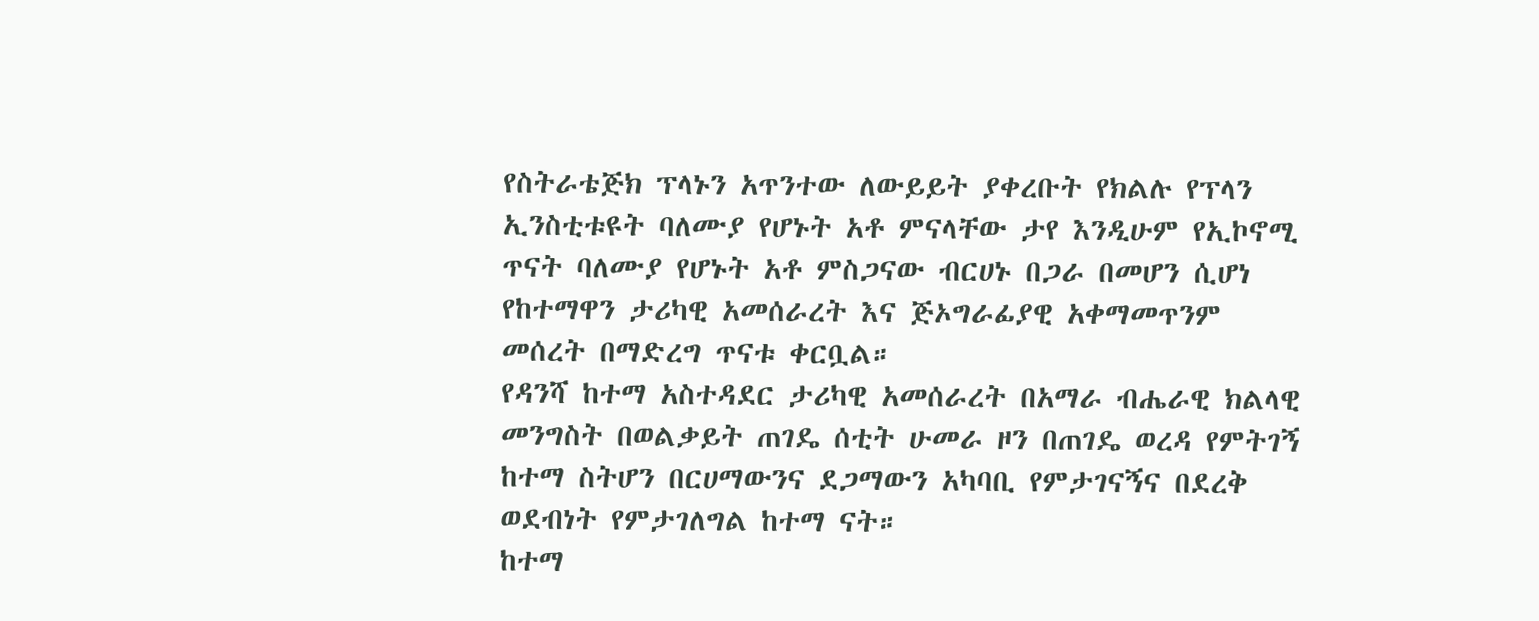የስትራቴጅክ ፕላኑን አጥንተው ለውይይት ያቀረቡት የክልሉ የፕላን ኢንስቲቱዩት ባለሙያ የሆኑት አቶ ምናላቸው ታየ እንዲሁም የኢኮኖሚ ጥናት ባለሙያ የሆኑት አቶ ምስጋናው ብርሀኑ በጋራ በመሆን ሲሆነ የከተማዋን ታሪካዊ አመሰራረት እና ጅኦግራፊያዊ አቀማመጥንም መሰረት በማድረግ ጥናቱ ቀርቧል።
የዳንሻ ከተማ አስተዳደር ታሪካዊ አመሰራረት በአማራ ብሔራዊ ክልላዊ መንግስት በወልቃይት ጠገዴ ሰቲት ሁመራ ዞን በጠገዴ ወረዳ የምትገኝ ከተማ ስትሆን በርሀማውንና ደጋማውን አካባቢ የምታገናኝና በደረቅ ወደብነት የምታገለግል ከተማ ናት።
ከተማ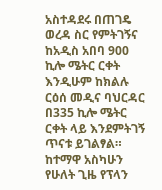አስተዳደሩ በጠገዴ ወረዳ ስር የምትገኝና ከአዲስ አበባ 900 ኪሎ ሜትር ርቀት እንዲሁም ከክልሉ ርዕሰ መዲና ባህርዳር በ335 ኪሎ ሜትር ርቀት ላይ እንደምትገኝ ጥናቱ ይገልፃል።
ከተማዋ አስካሁን የሁለት ጊዜ የፕላን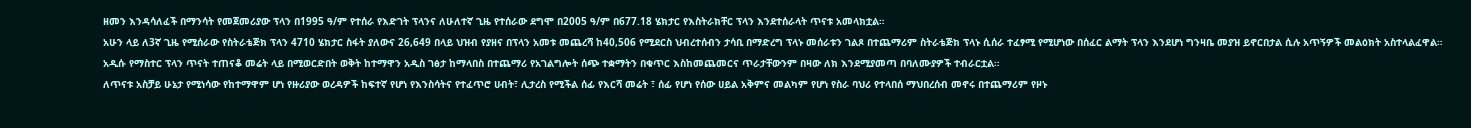ዘመን እንዳሳለፈች በማንሳት የመጀመሪያው ፕላን በ1995 ዓ/ም የተሰራ የእድገት ፕላንና ለሁለተኛ ጊዜ የተሰራው ደግሞ በ2005 ዓ/ም በ677.18 ሄክታር የእስትራክቸር ፕላን እንደተሰራላት ጥናቱ አመላክቷል።
አሁን ላይ ለ3ኛ ጊዜ የሚሰራው የስትራቴጅክ ፕላን 4710 ሄክታር ስፋት ያለውና 26,649 በላይ ህዝብ የያዘና በፕላን አመቱ መጨረሻ ከ40,506 የሚደርስ ህብረተሰብን ታሳቢ በማድረግ ፕላኑ መሰራቱን ገልጾ በተጨማሪም ስትራቴጅክ ፕላኑ ሲሰራ ተፈፃሚ የሚሆነው በሰፈር ልማት ፕላን እንደሆነ ግንዛቤ መያዝ ይኖርበታል ሲሉ አጥኝዎች መልዕክት አስተላልፈዋል።
አዲሱ የማስተር ፕላን ጥናት ተጠናቆ መሬት ላይ በሚወርድበት ወቅት ከተማዋን አዲስ ገፅታ ከማላበስ በተጨማሪ የአገልግሎት ሰጭ ተቋማትን በቁጥር እስከመጨመርና ጥራታቸውንም በዛው ለክ እንደሚያመጣ በባለሙያዎች ተብራርቷል።
ለጥናቱ አስቻይ ሁኔታ የሚነሳው የከተማዋም ሆነ የዙሪያው ወረዳዎች ከፍተኛ የሆነ የእንስሳትና የተፈጥሮ ሀብት፣ ሊታረስ የሚችል ሰፊ የእርሻ መሬት ፣ ሰፊ የሆነ የሰው ሀይል አቅምና መልካም የሆነ የስራ ባህሪ የተላበሰ ማህበረሰብ መኖሩ በተጨማሪም የዞኑ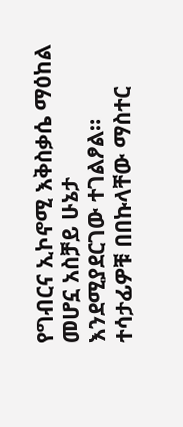የግብርና ኢኮኖሚ እቅስቃሴ ማዕከል መሆኗ አስቻይ ሁኔታ እንደሚያደርገው ተገልፆል።
ተሳታፊዎቹ በበኩላቸው ማስተር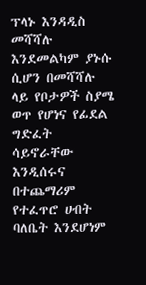ፕላኑ እንዳዲስ መሻሻሉ እንደመልካም ያኑሱ ሲሆን በመሻሻሉ ላይ የቦታዎች ስያሜ ወጥ የሆነና የፊደል ግድፈት ሳይኖራቸው እንዲሰሩና በተጨማሪም የተፈጥሮ ሀብት ባለቤት እንደሆነም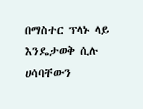በማስተር ፕላኑ ላይ እንዴታወቅ ሲሉ ሀሳባቸውን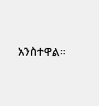አንስተዋል።